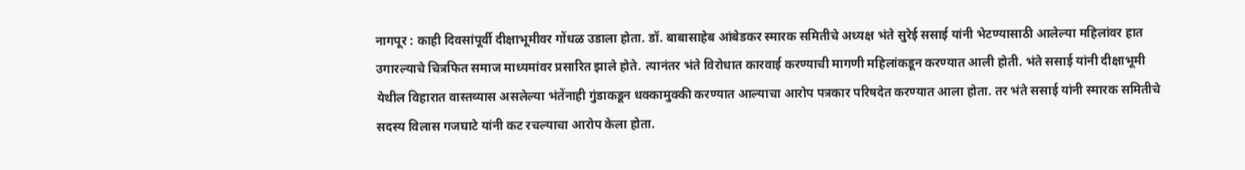नागपूर : काही दिवसांपूर्वी दीक्षाभूमीवर गोंधळ उडाला होता. डॉ. बाबासाहेब आंबेडकर स्मारक समितीचे अध्यक्ष भंते सुरेई ससाई यांनी भेटण्यासाठी आलेल्या महिलांवर हात उगारल्याचे चित्रफित समाज माध्यमांवर प्रसारित झाले होते. त्यानंतर भंते विरोधात कारवाई करण्याची मागणी महिलांकडून करण्यात आली होती. भंते ससाई यांनी दीक्षाभूमी येथील विहारात वास्तव्यास असलेल्या भंतेंनाही गुंडाकडून धक्कामुक्की करण्यात आल्याचा आरोप पत्रकार परिषदेत करण्यात आला होता. तर भंते ससाई यांनी स्मारक समितीचे सदस्य विलास गजघाटे यांनी कट रचल्याचा आरोप केला होता.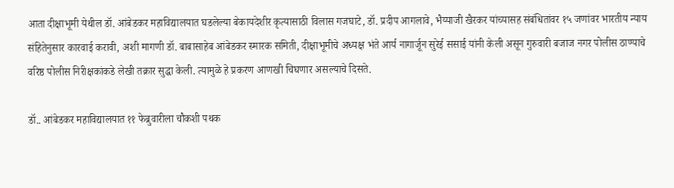आता दीक्षाभूमी येथील डॉ. आंबेडकर महाविद्यालयात घडलेल्या बेकायदेशीर कृत्यासाठी विलास गजघाटे, डॉ. प्रदीप आगलावे, भैय्याजी खैरकर यांच्यासह संबंधितांवर १५ जणांवर भारतीय न्याय संहितेनुसार कारवाई करावी, अशी मागणी डॉ. बाबासाहेब आंबेडकर स्मारक समिती, दीक्षाभूमीचे अध्यक्ष भंते आर्य नागार्जून सुरेई ससाई यांनी केली असून गुरुवारी बजाज नगर पोलीस ठाण्याचे वरिष्ठ पोलीस निरीक्षकांकडे लेखी तक्रार सुद्धा केली. त्यामुळे हे प्रकरण आणखी चिघणार असल्याचे दिसते.

डॉ.. आंबेडकर महाविद्यालयात ११ फेब्रुवारीला चौकशी पथक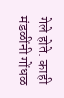गेले होते. काही मंडळींनी गोंधळ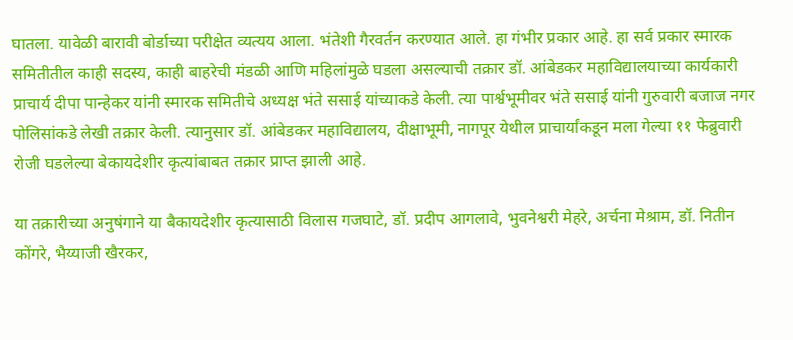घातला. यावेळी बारावी बोर्डाच्या परीक्षेत व्यत्यय आला. भंतेशी गैरवर्तन करण्यात आले. हा गंभीर प्रकार आहे. हा सर्व प्रकार स्मारक समितीतील काही सदस्य, काही बाहरेची मंडळी आणि महिलांमुळे घडला असल्याची तक्रार डॉ. आंबेडकर महाविद्यालयाच्या कार्यकारी प्राचार्य दीपा पान्हेकर यांनी स्मारक समितीचे अध्यक्ष भंते ससाई यांच्याकडे केली. त्या पार्श्वभूमीवर भंते ससाई यांनी गुरुवारी बजाज नगर पोलिसांकडे लेखी तक्रार केली. त्यानुसार डॉ. आंबेडकर महाविद्यालय, दीक्षाभूमी, नागपूर येथील प्राचार्यांकडून मला गेल्या ११ फेब्रुवारी रोजी घडलेल्या बेकायदेशीर कृत्यांबाबत तक्रार प्राप्त झाली आहे.

या तक्रारीच्या अनुषंगाने या बैकायदेशीर कृत्यासाठी विलास गजघाटे, डॉ. प्रदीप आगलावे, भुवनेश्वरी मेहरे, अर्चना मेश्राम, डॉ. नितीन कोंगरे, भैय्याजी खैरकर,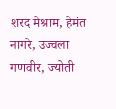शरद मेश्राम, हेमंत नागरे, उज्वला गणवीर, ज्योती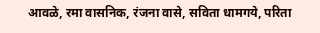आवळे, रमा वासनिक, रंजना वासे, सविता धामगये, परिता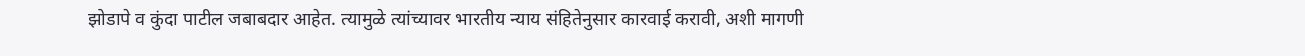झोडापे व कुंदा पाटील जबाबदार आहेत. त्यामुळे त्यांच्यावर भारतीय न्याय संहितेनुसार कारवाई करावी, अशी मागणी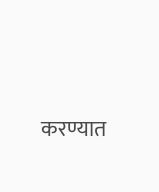करण्यात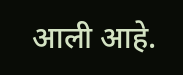आली आहे.